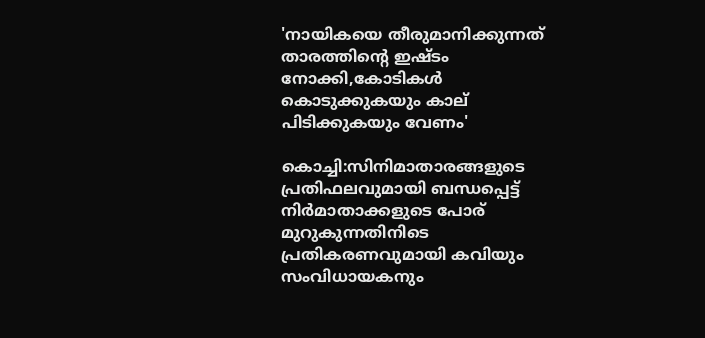'നായികയെ തീരുമാനിക്കുന്നത് താരത്തിന്റെ ഇഷ്ടം നോക്കി,കോടികൾ കൊടുക്കുകയും കാല് പിടിക്കുകയും വേണം'

കൊച്ചി:സിനിമാതാരങ്ങളുടെ പ്രതിഫലവുമായി ബന്ധപ്പെട്ട് നിര്‍മാതാക്കളുടെ പോര് മുറുകുന്നതിനിടെ പ്രതികരണവുമായി കവിയും സംവിധായകനും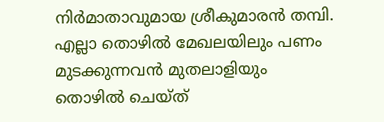നിര്‍മാതാവുമായ ശ്രീകുമാരന്‍ തമ്പി. എല്ലാ തൊഴില്‍ മേഖലയിലും പണം മുടക്കുന്നവന്‍ മുതലാളിയും തൊഴില്‍ ചെയ്ത്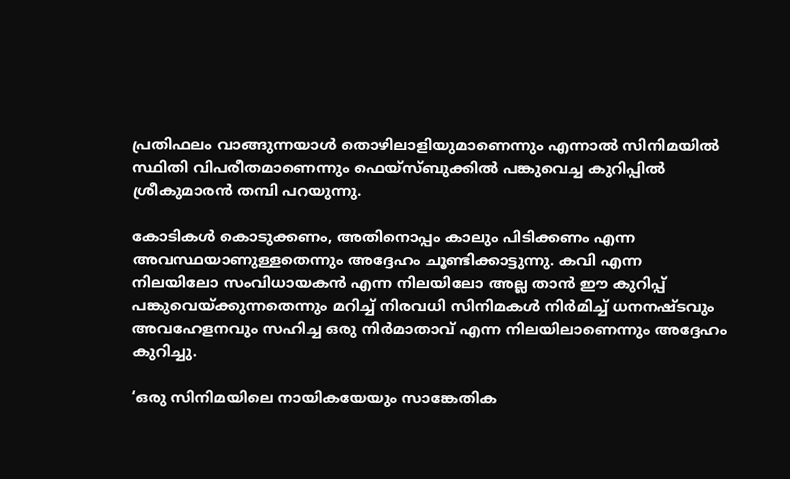പ്രതിഫലം വാങ്ങുന്നയാള്‍ തൊഴിലാളിയുമാണെന്നും എന്നാല്‍ സിനിമയില്‍ സ്ഥിതി വിപരീതമാണെന്നും ഫെയ്‌സ്ബുക്കില്‍ പങ്കുവെച്ച കുറിപ്പില്‍ ശ്രീകുമാരന്‍ തമ്പി പറയുന്നു.

കോടികള്‍ കൊടുക്കണം, അതിനൊപ്പം കാലും പിടിക്കണം എന്ന അവസ്ഥയാണുള്ളതെന്നും അദ്ദേഹം ചൂണ്ടിക്കാട്ടുന്നു. കവി എന്ന നിലയിലോ സംവിധായകന്‍ എന്ന നിലയിലോ അല്ല താന്‍ ഈ കുറിപ്പ് പങ്കുവെയ്ക്കുന്നതെന്നും മറിച്ച് നിരവധി സിനിമകള്‍ നിര്‍മിച്ച് ധനനഷ്ടവും അവഹേളനവും സഹിച്ച ഒരു നിര്‍മാതാവ് എന്ന നിലയിലാണെന്നും അദ്ദേഹം കുറിച്ചു.

‘ഒരു സിനിമയിലെ നായികയേയും സാങ്കേതിക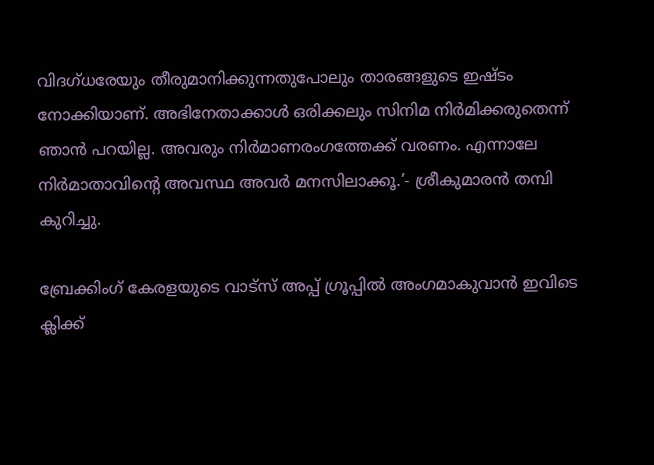വിദഗ്ധരേയും തീരുമാനിക്കുന്നതുപോലും താരങ്ങളുടെ ഇഷ്ടം നോക്കിയാണ്. അഭിനേതാക്കാള്‍ ഒരിക്കലും സിനിമ നിര്‍മിക്കരുതെന്ന് ഞാന്‍ പറയില്ല. അവരും നിര്‍മാണരംഗത്തേക്ക് വരണം. എന്നാലേ നിര്‍മാതാവിന്റെ അവസ്ഥ അവര്‍ മനസിലാക്കൂ.’- ശ്രീകുമാരന്‍ തമ്പി കുറിച്ചു.

ബ്രേക്കിംഗ് കേരളയുടെ വാട്സ് അപ്പ് ഗ്രൂപ്പിൽ അംഗമാകുവാൻ ഇവിടെ ക്ലിക്ക്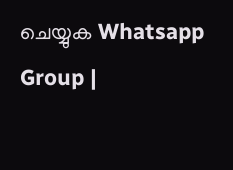ചെയ്യുക Whatsapp Group |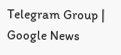Telegram Group | Google News